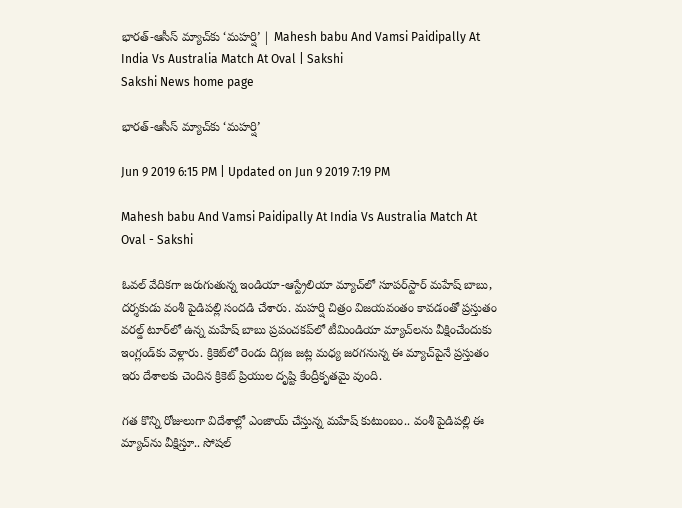భారత్‌-ఆసీస్‌ మ్యాచ్‌కు ‘మహర్షి’ | Mahesh babu And Vamsi Paidipally At India Vs Australia Match At Oval | Sakshi
Sakshi News home page

భారత్‌-ఆసీస్‌ మ్యాచ్‌కు ‘మహర్షి’

Jun 9 2019 6:15 PM | Updated on Jun 9 2019 7:19 PM

Mahesh babu And Vamsi Paidipally At India Vs Australia Match At Oval - Sakshi

ఓవల్‌ వేదికగా జరుగుతున్న ఇండియా-ఆస్ట్రేలియా మ్యాచ్‌లో సూపర్‌స్టార్‌ మహేష్‌ బాబు, దర్శకుడు వంశీ పైడిపల్లి సందడి చేశారు. మహర్షి చిత్రం విజయవంతం కావడంతో ప్రస్తుతం వరల్డ్‌ టూర్‌లో ఉన్న మహేష్‌ బాబు ప్రపంచకప్‌లో టీమిండియా మ్యాచ్‌లను వీక్షించేందుకు ఇంగ్లండ్‌కు వెళ్లారు. క్రికెట్‌లో రెండు దిగ్గజ జట్ల మధ్య జరగనున్న ఈ మ్యాచ్‌పైనే ప్రస్తుతం ఇరు దేశాలకు చెందిన క్రికెట్ ప్రియుల దృష్టి కేంద్రీకృతమై వుంది.

గత కొన్ని రోజులుగా విదేశాల్లో ఎంజాయ్‌ చేస్తున్న మహేష్‌ కుటుంబం.. వంశీ పైడిపల్లి ఈ మ్యాచ్‌ను వీక్షిస్తూ.. సోషల్‌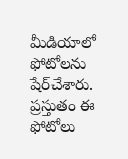మీడియాలో ఫోటోలను షేర్‌చేశారు. ప్రస్తుతం ఈ ఫోటోలు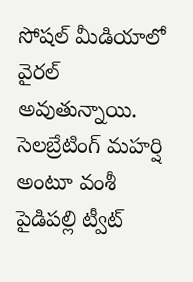సోషల్‌ మీడియాలో వైరల్‌ అవుతున్నాయి. సెలబ్రేటింగ్‌ మహర్షి అంటూ వంశీ పైడిపల్లి ట్వీట్‌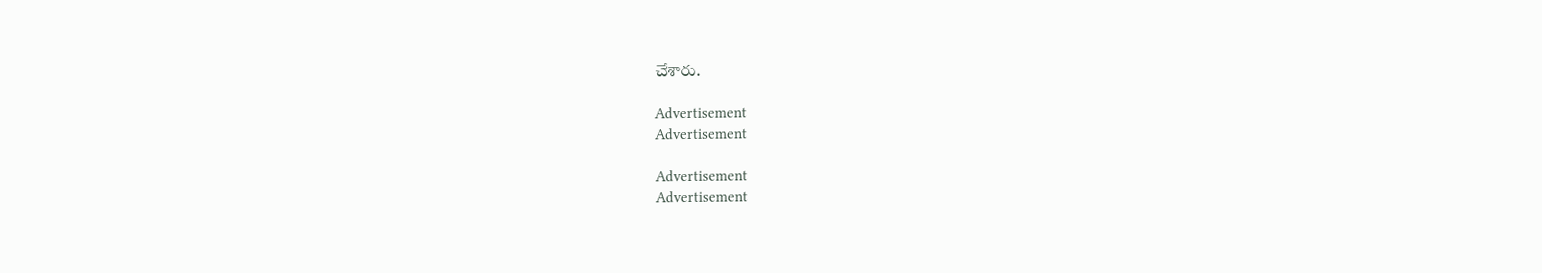చేశారు.

Advertisement
Advertisement

Advertisement
Advertisement